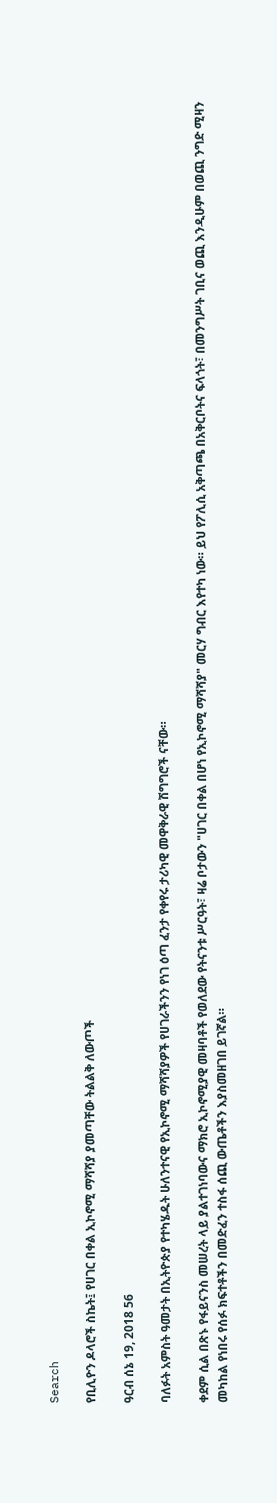Search

የቢሊዮን ዶላሮች ስኬት፤ የሀገር በቀል ኢኮኖሚ ማሻሻያ ያመጣቸው ትልልቅ ለውጦች

ዓርብ ሰኔ 19, 2018 56

ባለፉት አምስት ዓመታት በኢትዮጵያ የተካሄዱት ሁለንተናዊ የኢኮኖሚ ማሻሻያዎች የሀገራችንን የነገ ዕጣ ፈንታ የቀየሩ ታሪካዊ መዋቅራዊ ሽግግሮች ናቸው።

ቀደም ሲል በጽኑ የፋይናንስ መሠረት ላይ ያልተገነባውና ማክሮ ኢኮኖሚያዊ መዛባቶች የወለደው የትናንቱ ሥርዓት፣ ዛሬ ቦታውን "ሀገር በቀል በሆነ የኢኮኖሚ ማሻሻያ" መርሃ ግብር እየተካ ነው። ይህ የፖሊሲ አቅጣጫ በአቅርቦትና ፍላጎት፣ በመንግሥት ገቢና ወጪ እንዲሁም በወጪ ንግድ ሚዛን መካከል የነበሩ የሰፉ ክፍተቶችን በመድፈን ተስፋ ሰጪ ውጤቶችን እያስመዘገበ ይገኛል።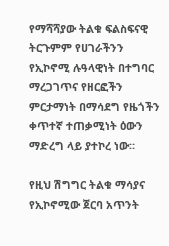የማሻሻያው ትልቁ ፍልስፍናዊ ትርጉምም የሀገራችንን የኢኮኖሚ ሉዓላዊነት በተግባር ማረጋገጥና የዘርፎችን ምርታማነት በማሳደግ የዜጎችን ቀጥተኛ ተጠቃሚነት ዕውን ማድረግ ላይ ያተኮረ ነው።

የዚህ ሽግግር ትልቁ ማሳያና የኢኮኖሚው ጀርባ አጥንት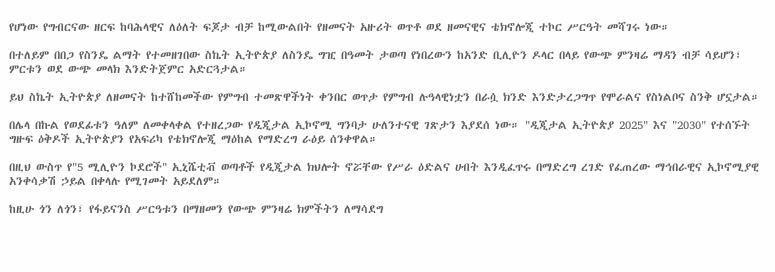የሆነው የግብርናው ዘርፍ ከባሕላዊና ለዕለት ፍጆታ ብቻ ከሚውልበት የዘመናት አዙሪት ወጥቶ ወደ ዘመናዊና ቴክኖሎጂ ተኮር ሥርዓት መሻገሩ ነው።

በተለይም በበጋ የስንዴ ልማት የተመዘገበው ስኬት ኢትዮጵያ ለስንዴ ግዢ በዓመት ታወጣ የነበረውን ከአንድ ቢሊዮን ዶላር በላይ የውጭ ምንዛሬ ማዳን ብቻ ሳይሆን፣ ምርቱን ወደ ውጭ መላክ እንድትጀምር አድርጓታል።

ይህ ስኬት ኢትዮጵያ ለዘመናት ከተሸከመችው የምግብ ተመጽዋችነት ቀንበር ወጥታ የምግብ ሉዓላዊነቷን በራሷ ክንድ እንድታረጋግጥ የሞራልና የስነልቦና ስንቅ ሆኗታል።

በሌላ በኩል የወደፊቱን ዓለም ለመቀላቀል የተዘረጋው የዲጂታል ኢኮኖሚ ግንባታ ሁለንተናዊ ገጽታን እያደሰ ነው። "ዲጂታል ኢትዮጵያ 2025" እና "2030" የተሰኙት ግዙፍ ዕቅዶች ኢትዮጵያን የአፍሪካ የቴክኖሎጂ ማዕከል የማድረግ ራዕይ ሰንቀዋል።

በዚህ ውስጥ የ"5 ሚሊዮን ኮደሮች" ኢኒሼቲቭ ወጣቶች የዲጂታል ክህሎት ኖሯቸው የሥራ ዕድልና ሀብት እንዲፈጥሩ በማድረግ ረገድ የፈጠረው ማኅበራዊና ኢኮኖሚያዊ አንቀሳቃሽ ኃይል በቀላሉ የሚገመት አይደለም።

ከዚሁ ጎን ለጎን፣ የፋይናንስ ሥርዓቱን በማዘመን የውጭ ምንዛሬ ክምችትን ለማሳደግ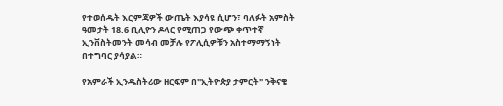የተወሰዱት እርምጃዎች ውጤት እያሳዩ ሲሆን፣ ባለፉት አምስት ዓመታት 18.6 ቢሊዮን ዶላር የሚጠጋ የውጭ ቀጥተኛ ኢንቨስትመንት መሳብ መቻሉ የፖሊሲዎቹን አስተማማኝነት በተግባር ያሳያል።

የአምራች ኢንዱስትሪው ዘርፍም በ"ኢትዮጵያ ታምርት" ንቅናቄ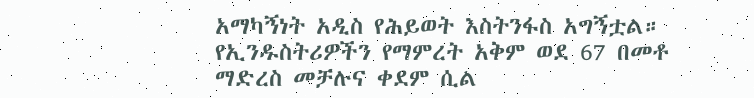አማካኝነት አዲስ የሕይወት እስትንፋስ አግኝቷል። የኢንዱስትሪዎችን የማምረት አቅም ወደ 67 በመቶ ማድረስ መቻሉና ቀደም ሲል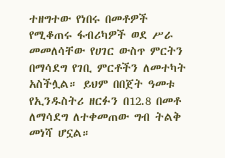ተዘግተው የነበሩ በመቶዎች የሚቆጠሩ ፋብሪካዎች ወደ ሥራ መመለሳቸው የሀገር ውስጥ ምርትን በማሳደግ የገቢ ምርቶችን ለመተካት አስችሏል። ይህም በበጀት ዓመቱ የኢንዱስትሪ ዘርፉን በ12.8 በመቶ ለማሳደግ ለተቀመጠው ግብ ትልቅ መነሻ ሆኗል።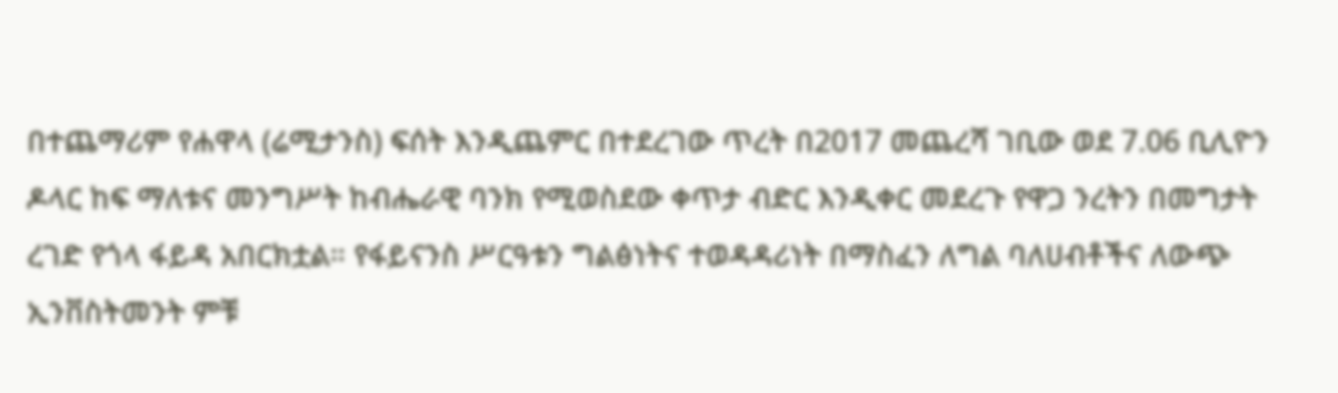በተጨማሪም የሐዋላ (ሬሚታንስ) ፍሰት እንዲጨምር በተደረገው ጥረት በ2017 መጨረሻ ገቢው ወደ 7.06 ቢሊዮን ዶላር ከፍ ማለቱና መንግሥት ከብሔራዊ ባንክ የሚወስደው ቀጥታ ብድር እንዲቀር መደረጉ የዋጋ ንረትን በመግታት ረገድ የጎላ ፋይዳ አበርክቷል። የፋይናንስ ሥርዓቱን ግልፅነትና ተወዳዳሪነት በማስፈን ለግል ባለሀብቶችና ለውጭ ኢንቨስትመንት ምቹ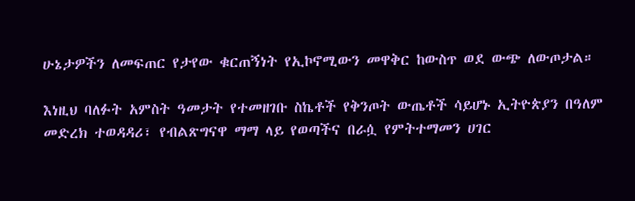ሁኔታዎችን ለመፍጠር የታየው ቁርጠኝነት የኢኮኖሚውን መዋቅር ከውስጥ ወደ ውጭ ለውጦታል።

እነዚህ ባለፉት አምስት ዓመታት የተመዘገቡ ስኬቶች የቅንጦት ውጤቶች ሳይሆኑ ኢትዮጵያን በዓለም መድረክ ተወዳዳሪ፣ የብልጽግናዋ ማማ ላይ የወጣችና በራሷ የምትተማመን ሀገር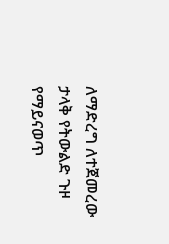ለማድረግ ለተጀመረው ታላቅ የትውልድ ጉዞ የማይናወጥ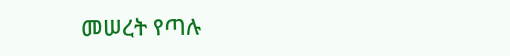መሠረት የጣሉ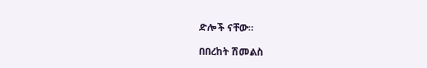ድሎች ናቸው።

በበረከት ሽመልስ